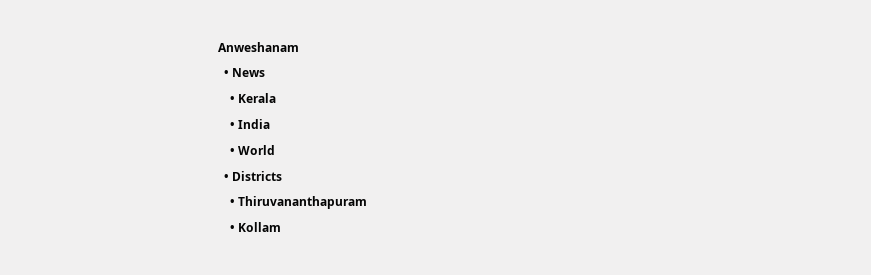Anweshanam
  • News
    • Kerala
    • India
    • World
  • Districts
    • Thiruvananthapuram
    • Kollam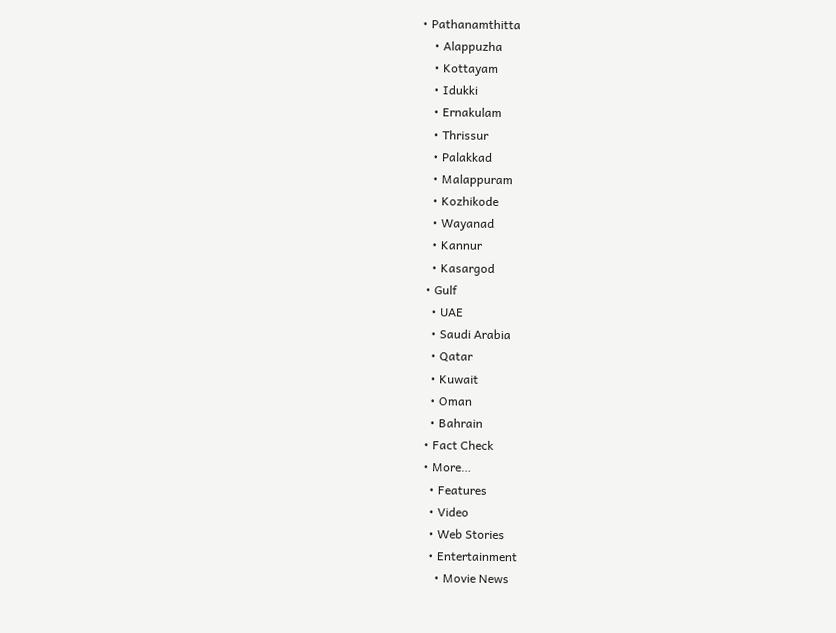• Pathanamthitta
    • Alappuzha
    • Kottayam
    • Idukki
    • Ernakulam
    • Thrissur
    • Palakkad
    • Malappuram
    • Kozhikode
    • Wayanad
    • Kannur
    • Kasargod
  • Gulf
    • UAE
    • Saudi Arabia
    • Qatar
    • Kuwait
    • Oman
    • Bahrain
  • Fact Check
  • More…
    • Features
    • Video
    • Web Stories
    • Entertainment
      • Movie News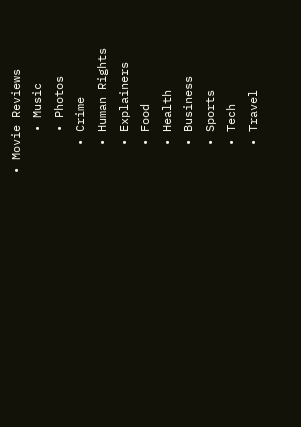• Movie Reviews
      • Music
      • Photos
    • Crime
    • Human Rights
    • Explainers
    • Food
    • Health
    • Business
    • Sports
    • Tech
    • Travel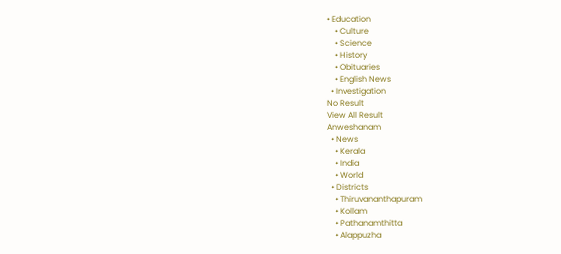• Education
    • Culture
    • Science
    • History
    • Obituaries
    • English News
  • Investigation
No Result
View All Result
Anweshanam
  • News
    • Kerala
    • India
    • World
  • Districts
    • Thiruvananthapuram
    • Kollam
    • Pathanamthitta
    • Alappuzha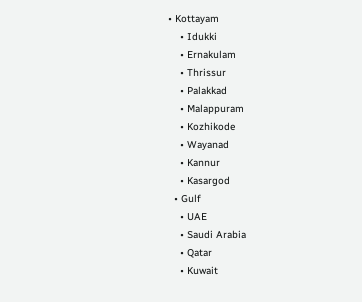• Kottayam
    • Idukki
    • Ernakulam
    • Thrissur
    • Palakkad
    • Malappuram
    • Kozhikode
    • Wayanad
    • Kannur
    • Kasargod
  • Gulf
    • UAE
    • Saudi Arabia
    • Qatar
    • Kuwait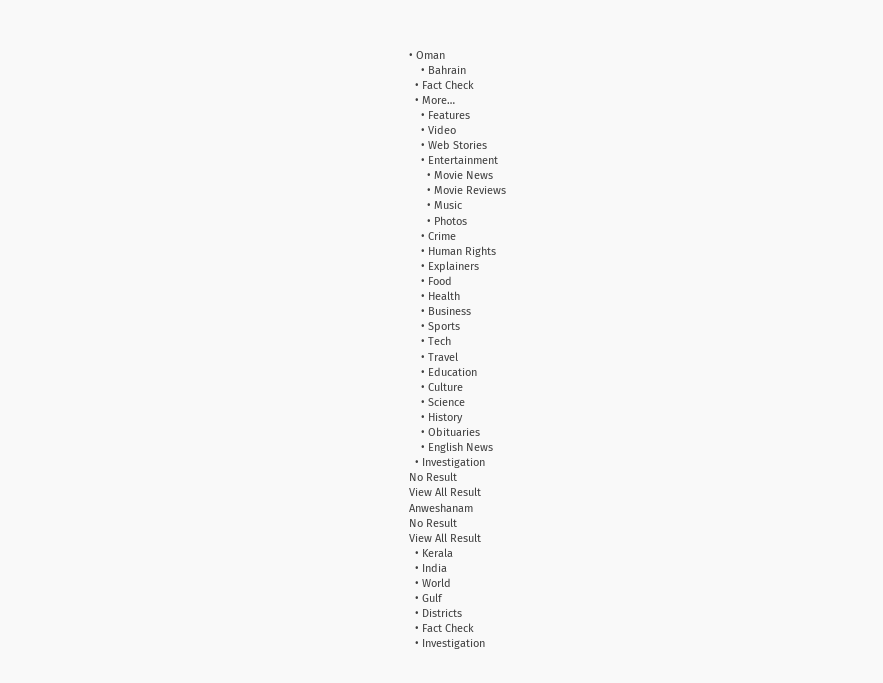• Oman
    • Bahrain
  • Fact Check
  • More…
    • Features
    • Video
    • Web Stories
    • Entertainment
      • Movie News
      • Movie Reviews
      • Music
      • Photos
    • Crime
    • Human Rights
    • Explainers
    • Food
    • Health
    • Business
    • Sports
    • Tech
    • Travel
    • Education
    • Culture
    • Science
    • History
    • Obituaries
    • English News
  • Investigation
No Result
View All Result
Anweshanam
No Result
View All Result
  • Kerala
  • India
  • World
  • Gulf
  • Districts
  • Fact Check
  • Investigation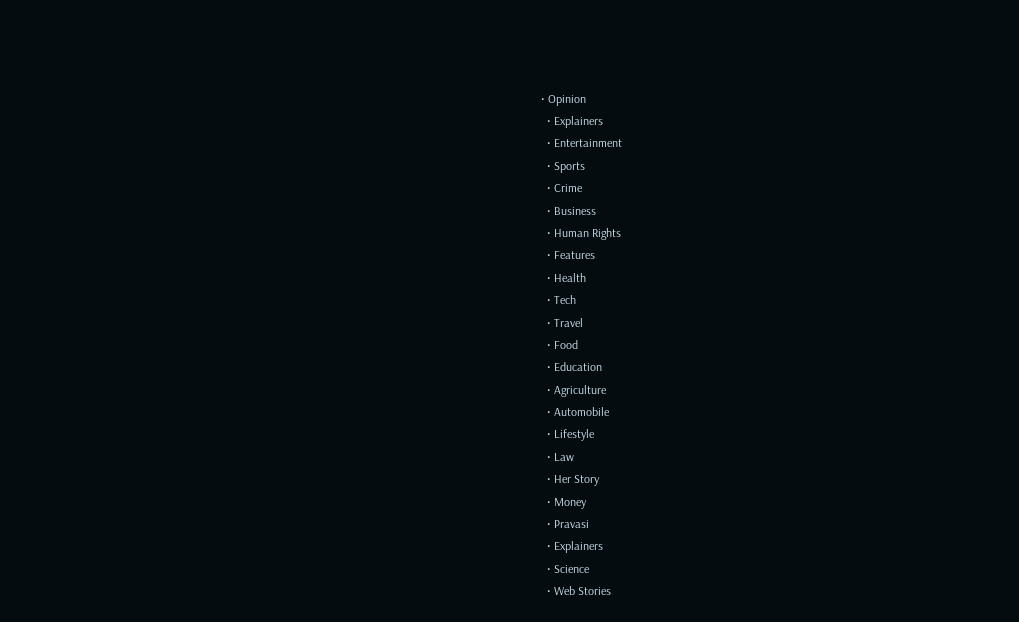• Opinion
  • Explainers
  • Entertainment
  • Sports
  • Crime
  • Business
  • Human Rights
  • Features
  • Health
  • Tech
  • Travel
  • Food
  • Education
  • Agriculture
  • Automobile
  • Lifestyle
  • Law
  • Her Story
  • Money
  • Pravasi
  • Explainers
  • Science
  • Web Stories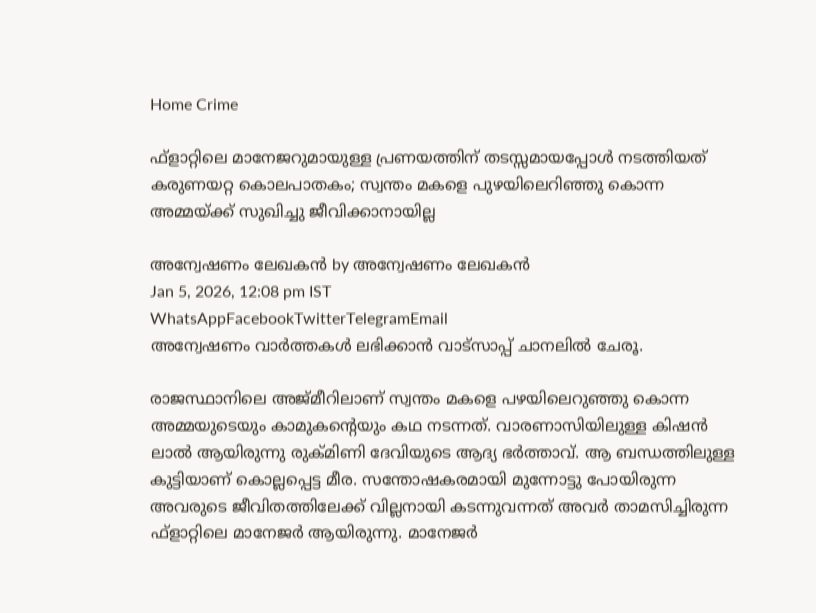Home Crime

ഫ്‌ളാറ്റിലെ മാനേജറുമായുള്ള പ്രണയത്തിന് തടസ്സമായപ്പോള്‍ നടത്തിയത് കരുണയറ്റ കൊലപാതകം; സ്വന്തം മകളെ പുഴയിലെറിഞ്ഞു കൊന്ന അമ്മയ്ക്ക് സുഖിച്ചു ജീവിക്കാനായില്ല

അന്വേഷണം ലേഖകൻ by അന്വേഷണം ലേഖകൻ
Jan 5, 2026, 12:08 pm IST
WhatsAppFacebookTwitterTelegramEmail
അന്വേഷണം വാർത്തകൾ ലഭിക്കാന്‍ വാട്സാപ്പ് ചാനലില്‍ ചേരൂ.

രാജസ്ഥാനിലെ അജ്മീറിലാണ് സ്വന്തം മകളെ പഴയിലെറുഞ്ഞു കൊന്ന അമ്മയുടെയും കാമുകന്റെയും കഥ നടന്നത്. വാരണാസിയിലുള്ള കിഷന്‍ ലാല്‍ ആയിരുന്നു രുക്മിണി ദേവിയുടെ ആദ്യ ഭര്‍ത്താവ്. ആ ബന്ധത്തിലുള്ള കുട്ടിയാണ് കൊല്ലപ്പെട്ട മീര. സന്തോഷകരമായി മുന്നോട്ടു പോയിരുന്ന അവരുടെ ജീവിതത്തിലേക്ക് വില്ലനായി കടന്നുവന്നത് അവര്‍ താമസിച്ചിരുന്ന ഫ്‌ളാറ്റിലെ മാനേജര്‍ ആയിരുന്നു. മാനേജര്‍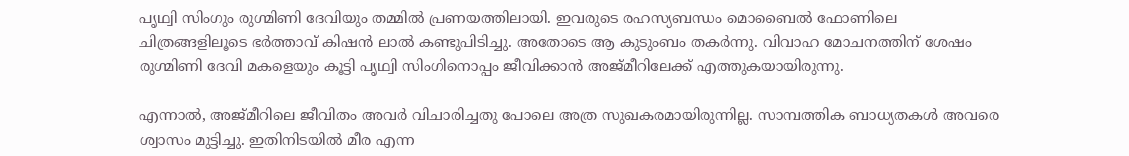പൃഥ്വി സിംഗും രുഗ്മിണി ദേവിയും തമ്മില്‍ പ്രണയത്തിലായി. ഇവരുടെ രഹസ്യബന്ധം മൊബൈല്‍ ഫോണിലെ ചിത്രങ്ങളിലൂടെ ഭര്‍ത്താവ് കിഷന്‍ ലാല്‍ കണ്ടുപിടിച്ചു. അതോടെ ആ കുടുംബം തകര്‍ന്നു. വിവാഹ മോചനത്തിന് ശേഷം രുഗ്മിണി ദേവി മകളെയും കൂട്ടി പൃഥ്വി സിംഗിനൊപ്പം ജീവിക്കാന്‍ അജ്മീറിലേക്ക് എത്തുകയായിരുന്നു.

എന്നാല്‍, അജ്മീറിലെ ജീവിതം അവര്‍ വിചാരിച്ചതു പോലെ അത്ര സുഖകരമായിരുന്നില്ല. സാമ്പത്തിക ബാധ്യതകള്‍ അവരെ ശ്വാസം മുട്ടിച്ചു. ഇതിനിടയില്‍ മീര എന്ന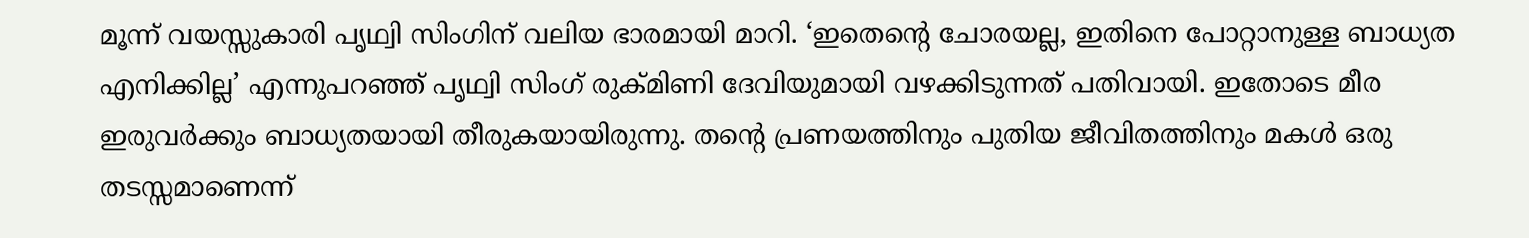മൂന്ന് വയസ്സുകാരി പൃഥ്വി സിംഗിന് വലിയ ഭാരമായി മാറി. ‘ഇതെന്റെ ചോരയല്ല, ഇതിനെ പോറ്റാനുള്ള ബാധ്യത എനിക്കില്ല’ എന്നുപറഞ്ഞ് പൃഥ്വി സിംഗ് രുക്മിണി ദേവിയുമായി വഴക്കിടുന്നത് പതിവായി. ഇതോടെ മീര ഇരുവര്‍ക്കും ബാധ്യതയായി തീരുകയായിരുന്നു. തന്റെ പ്രണയത്തിനും പുതിയ ജീവിതത്തിനും മകള്‍ ഒരു തടസ്സമാണെന്ന്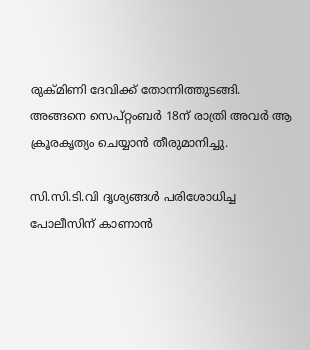രുക്മിണി ദേവിക്ക് തോന്നിത്തുടങ്ങി. അങ്ങനെ സെപ്റ്റംബര്‍ 18ന് രാത്രി അവര്‍ ആ ക്രൂരകൃത്യം ചെയ്യാന്‍ തീരുമാനിച്ചു.

സി.സി.ടി.വി ദൃശ്യങ്ങള്‍ പരിശോധിച്ച പോലീസിന് കാണാന്‍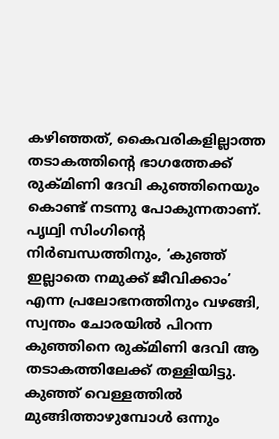കഴിഞ്ഞത്, കൈവരികളില്ലാത്ത തടാകത്തിന്റെ ഭാഗത്തേക്ക് രുക്മിണി ദേവി കുഞ്ഞിനെയും കൊണ്ട് നടന്നു പോകുന്നതാണ്. പൃഥ്വി സിംഗിന്റെ നിര്‍ബന്ധത്തിനും, ‘കുഞ്ഞ് ഇല്ലാതെ നമുക്ക് ജീവിക്കാം’ എന്ന പ്രലോഭനത്തിനും വഴങ്ങി, സ്വന്തം ചോരയില്‍ പിറന്ന കുഞ്ഞിനെ രുക്മിണി ദേവി ആ തടാകത്തിലേക്ക് തള്ളിയിട്ടു. കുഞ്ഞ് വെള്ളത്തില്‍ മുങ്ങിത്താഴുമ്പോള്‍ ഒന്നും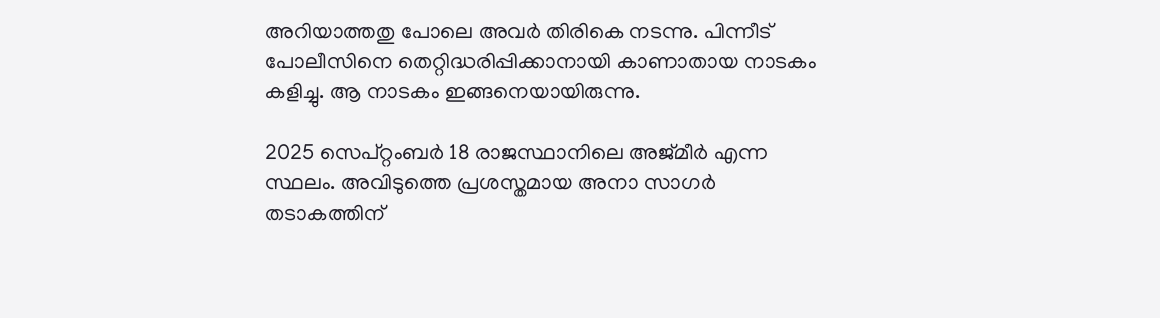അറിയാത്തതു പോലെ അവര്‍ തിരികെ നടന്നു. പിന്നീട് പോലീസിനെ തെറ്റിദ്ധരിപ്പിക്കാനായി കാണാതായ നാടകം കളിച്ചു. ആ നാടകം ഇങ്ങനെയായിരുന്നു.

2025 സെപ്റ്റംബര്‍ 18 രാജസ്ഥാനിലെ അജ്മീര്‍ എന്ന സ്ഥലം. അവിടുത്തെ പ്രശസ്തമായ അനാ സാഗര്‍ തടാകത്തിന്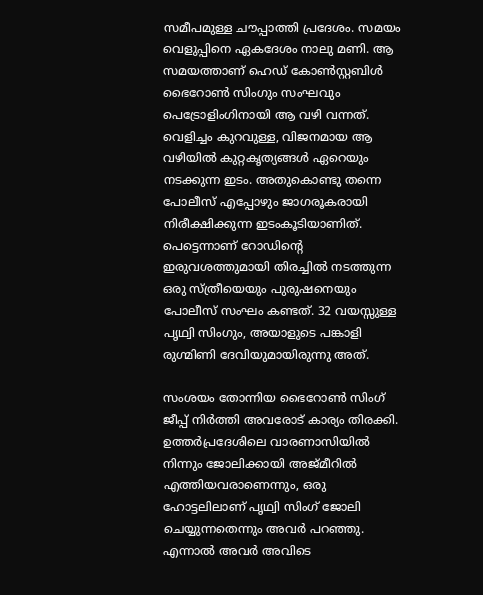സമീപമുള്ള ചൗപ്പാത്തി പ്രദേശം. സമയം വെളുപ്പിനെ ഏകദേശം നാലു മണി. ആ സമയത്താണ് ഹെഡ് കോണ്‍സ്റ്റബിള്‍ ഭൈറോണ്‍ സിംഗും സംഘവും പെട്രോളിംഗിനായി ആ വഴി വന്നത്. വെളിച്ചം കുറവുള്ള, വിജനമായ ആ വഴിയില്‍ കുറ്റകൃത്യങ്ങള്‍ ഏറെയും നടക്കുന്ന ഇടം. അതുകൊണ്ടു തന്നെ പോലീസ് എപ്പോഴും ജാഗരൂകരായി നിരീക്ഷിക്കുന്ന ഇടംകൂടിയാണിത്. പെട്ടെന്നാണ് റോഡിന്റെ ഇരുവശത്തുമായി തിരച്ചില്‍ നടത്തുന്ന ഒരു സ്ത്രീയെയും പുരുഷനെയും പോലീസ് സംഘം കണ്ടത്. 32 വയസ്സുള്ള പൃഥ്വി സിംഗും, അയാളുടെ പങ്കാളി രുഗ്മിണി ദേവിയുമായിരുന്നു അത്.

സംശയം തോന്നിയ ഭൈറോണ്‍ സിംഗ് ജീപ്പ് നിര്‍ത്തി അവരോട് കാര്യം തിരക്കി. ഉത്തര്‍പ്രദേശിലെ വാരണാസിയില്‍ നിന്നും ജോലിക്കായി അജ്മീറില്‍ എത്തിയവരാണെന്നും, ഒരു ഹോട്ടലിലാണ് പൃഥ്വി സിംഗ് ജോലി ചെയ്യുന്നതെന്നും അവര്‍ പറഞ്ഞു. എന്നാല്‍ അവര്‍ അവിടെ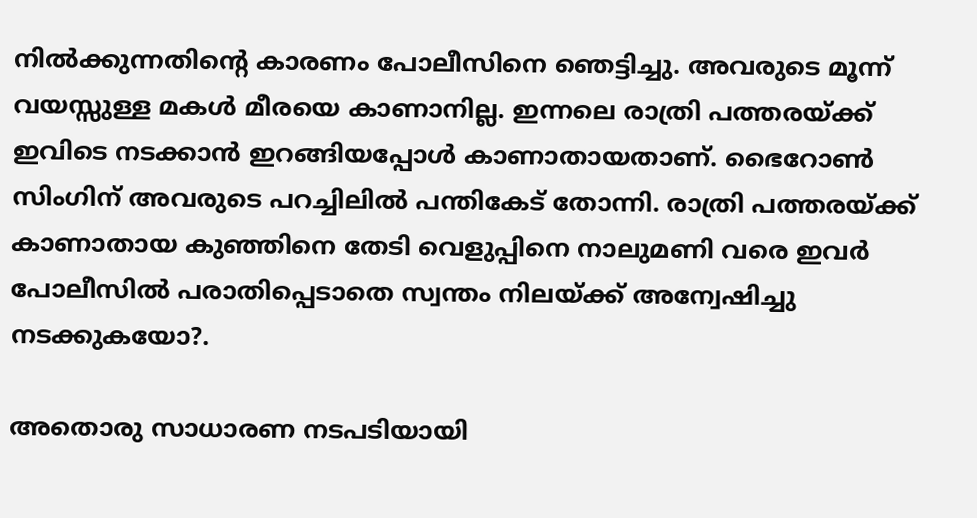നില്‍ക്കുന്നതിന്റെ കാരണം പോലീസിനെ ഞെട്ടിച്ചു. അവരുടെ മൂന്ന് വയസ്സുള്ള മകള്‍ മീരയെ കാണാനില്ല. ഇന്നലെ രാത്രി പത്തരയ്ക്ക് ഇവിടെ നടക്കാന്‍ ഇറങ്ങിയപ്പോള്‍ കാണാതായതാണ്. ഭൈറോണ്‍ സിംഗിന് അവരുടെ പറച്ചിലില്‍ പന്തികേട് തോന്നി. രാത്രി പത്തരയ്ക്ക് കാണാതായ കുഞ്ഞിനെ തേടി വെളുപ്പിനെ നാലുമണി വരെ ഇവര്‍ പോലീസില്‍ പരാതിപ്പെടാതെ സ്വന്തം നിലയ്ക്ക് അന്വേഷിച്ചു നടക്കുകയോ?.

അതൊരു സാധാരണ നടപടിയായി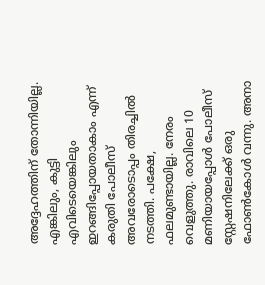അദ്ദേഹത്തിന് തോന്നിയില്ല. എങ്കിലും, കുട്ടി എവിടെയെങ്കിലും ഇറങ്ങിപ്പോയതാകാം എന്ന് കരുതി പോലീസ് അവരോടൊപ്പം തിരച്ചില്‍ നടത്തി. പക്ഷേ, ഫലമുണ്ടായില്ല. നേരം വെളുത്തു. രാവിലെ 10 മണിയായപ്പോള്‍ പോലീസ് സ്റ്റേഷനിലേക്ക് ഒരു ഫോണ്‍കോള്‍ വന്നു. അനാ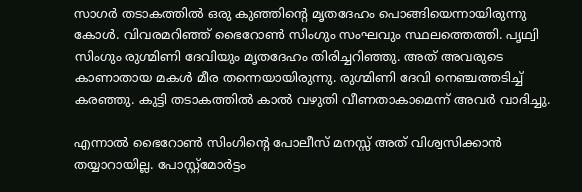സാഗര്‍ തടാകത്തില്‍ ഒരു കുഞ്ഞിന്റെ മൃതദേഹം പൊങ്ങിയെന്നായിരുന്നു കോള്‍. വിവരമറിഞ്ഞ് ഭൈറോണ്‍ സിംഗും സംഘവും സ്ഥലത്തെത്തി. പൃഥ്വി സിംഗും രുഗ്മിണി ദേവിയും മൃതദേഹം തിരിച്ചറിഞ്ഞു. അത് അവരുടെ കാണാതായ മകള്‍ മീര തന്നെയായിരുന്നു. രുഗ്മിണി ദേവി നെഞ്ചത്തടിച്ച് കരഞ്ഞു. കുട്ടി തടാകത്തില്‍ കാല്‍ വഴുതി വീണതാകാമെന്ന് അവര്‍ വാദിച്ചു.

എന്നാല്‍ ഭൈറോണ്‍ സിംഗിന്റെ പോലീസ് മനസ്സ് അത് വിശ്വസിക്കാന്‍ തയ്യാറായില്ല. പോസ്റ്റ്മോര്‍ട്ടം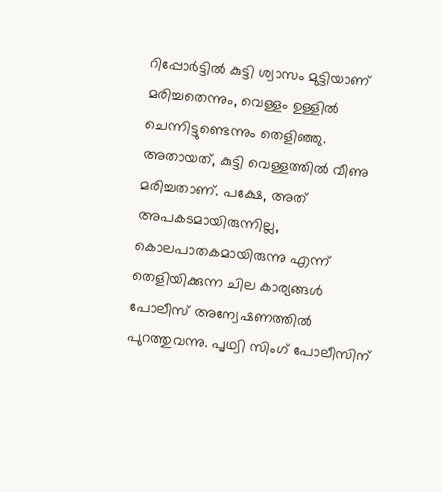റിപ്പോര്‍ട്ടില്‍ കുട്ടി ശ്വാസം മുട്ടിയാണ് മരിച്ചതെന്നും, വെള്ളം ഉള്ളില്‍ ചെന്നിട്ടുണ്ടെന്നും തെളിഞ്ഞു. അതായത്, കുട്ടി വെള്ളത്തില്‍ വീണു മരിച്ചതാണ്. പക്ഷേ, അത് അപകടമായിരുന്നില്ല, കൊലപാതകമായിരുന്നു എന്ന് തെളിയിക്കുന്ന ചില കാര്യങ്ങള്‍ പോലീസ് അന്വേഷണത്തില്‍ പുറത്തുവന്നു. പൃഥ്വി സിംഗ് പോലീസിന്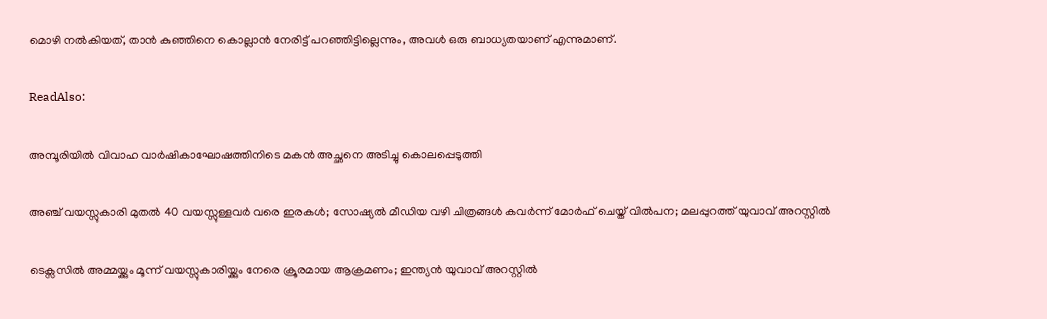മൊഴി നല്‍കിയത്, താന്‍ കുഞ്ഞിനെ കൊല്ലാന്‍ നേരിട്ട് പറഞ്ഞിട്ടില്ലെന്നും, അവള്‍ ഒരു ബാധ്യതയാണ് എന്നുമാണ്.

ReadAlso:

അമ്പൂരിയിൽ വിവാഹ വാർഷികാഘോഷത്തിനിടെ മകൻ അച്ഛനെ അടിച്ചു കൊലപ്പെടുത്തി

അഞ്ച് വയസ്സുകാരി മുതൽ 40 വയസ്സുള്ളവർ വരെ ഇരകൾ; സോഷ്യൽ മീഡിയ വഴി ചിത്രങ്ങൾ കവർന്ന് മോർഫ് ചെയ്ത് വിൽപന; മലപ്പുറത്ത് യുവാവ് അറസ്റ്റിൽ

ടെക്സസിൽ അമ്മയ്ക്കും മൂന്ന് വയസ്സുകാരിയ്ക്കും നേരെ ക്രൂരമായ ആക്രമണം; ഇന്ത്യൻ യുവാവ് അറസ്റ്റിൽ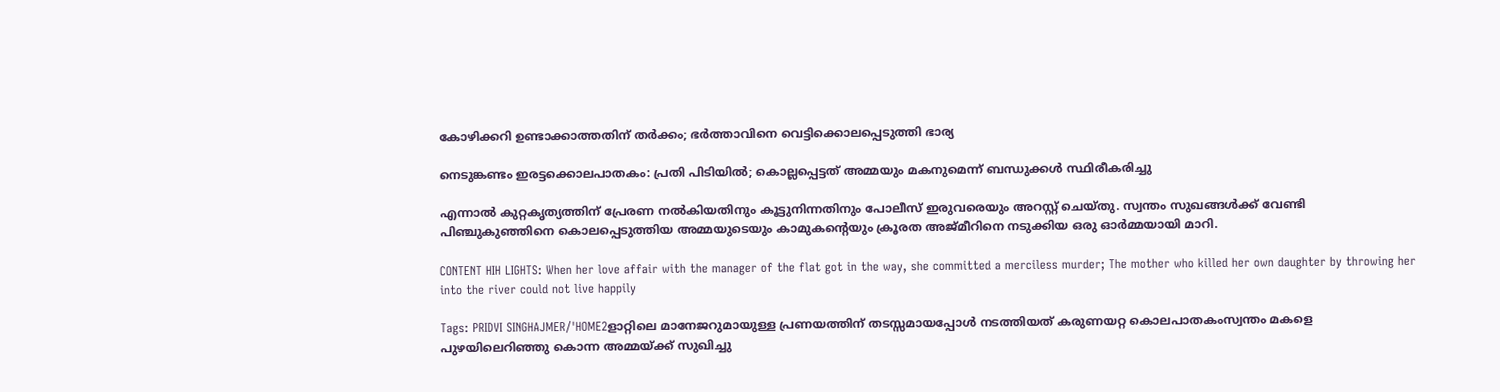കോഴിക്കറി ഉണ്ടാക്കാത്തതിന് തർക്കം; ഭർത്താവിനെ വെട്ടിക്കൊലപ്പെടുത്തി ഭാര്യ

നെടുങ്കണ്ടം ഇരട്ടക്കൊലപാതകം: പ്രതി പിടിയിൽ; കൊല്ലപ്പെട്ടത് അമ്മയും മകനുമെന്ന് ബന്ധുക്കൾ സ്ഥിരീകരിച്ചു

എന്നാല്‍ കുറ്റകൃത്യത്തിന് പ്രേരണ നല്‍കിയതിനും കൂട്ടുനിന്നതിനും പോലീസ് ഇരുവരെയും അറസ്റ്റ് ചെയ്തു. സ്വന്തം സുഖങ്ങള്‍ക്ക് വേണ്ടി പിഞ്ചുകുഞ്ഞിനെ കൊലപ്പെടുത്തിയ അമ്മയുടെയും കാമുകന്റെയും ക്രൂരത അജ്മീറിനെ നടുക്കിയ ഒരു ഓര്‍മ്മയായി മാറി.

CONTENT HIH LIGHTS: When her love affair with the manager of the flat got in the way, she committed a merciless murder; The mother who killed her own daughter by throwing her into the river could not live happily

Tags: PRIDVI SINGHAJMER/'HOME2ളാറ്റിലെ മാനേജറുമായുള്ള പ്രണയത്തിന് തടസ്സമായപ്പോള്‍ നടത്തിയത് കരുണയറ്റ കൊലപാതകംസ്വന്തം മകളെ പുഴയിലെറിഞ്ഞു കൊന്ന അമ്മയ്ക്ക് സുഖിച്ചു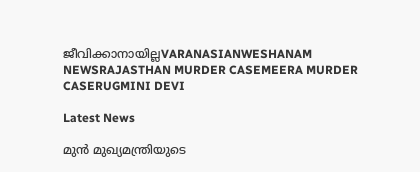ജീവിക്കാനായില്ലVARANASIANWESHANAM NEWSRAJASTHAN MURDER CASEMEERA MURDER CASERUGMINI DEVI

Latest News

മുൻ മുഖ്യമന്ത്രിയുടെ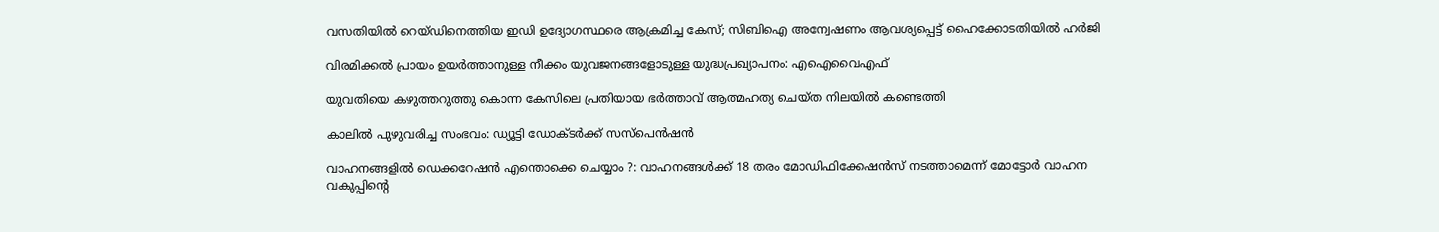വസതിയിൽ റെയ്ഡിനെത്തിയ ഇഡി ഉദ്യോഗസ്ഥരെ ആക്രമിച്ച കേസ്; സിബിഐ അന്വേഷണം ആവശ്യപ്പെട്ട് ഹൈക്കോടതിയിൽ ഹർജി

വിരമിക്കൽ പ്രായം ഉയർത്താനുള്ള നീക്കം യുവജനങ്ങളോടുള്ള യുദ്ധപ്രഖ്യാപനം: എഐവൈഎഫ്

യുവതിയെ കഴുത്തറുത്തു കൊന്ന കേസിലെ പ്രതിയായ ഭര്‍ത്താവ് ആത്മഹത്യ ചെയ്ത നിലയില്‍ കണ്ടെത്തി

കാലില്‍ പുഴുവരിച്ച സംഭവം: ഡ്യൂട്ടി ഡോക്ടര്‍ക്ക് സസ്‌പെന്‍ഷന്‍

വാഹനങ്ങളില്‍ ഡെക്കറേഷന്‍ എന്തൊക്കെ ചെയ്യാം ?: വാഹനങ്ങള്‍ക്ക് 18 തരം മോഡിഫിക്കേഷന്‍സ് നടത്താമെന്ന് മോട്ടോര്‍ വാഹന വകുപ്പിന്റെ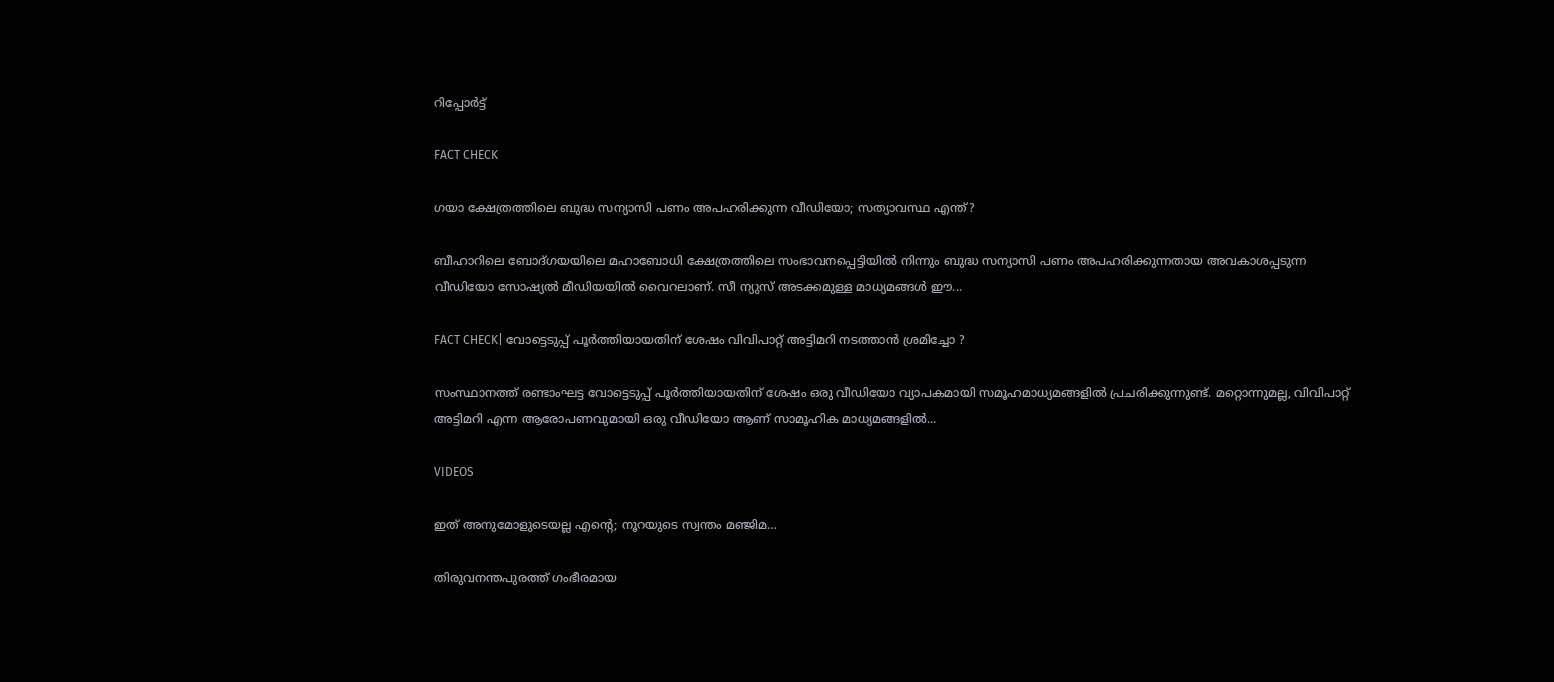റിപ്പോര്‍ട്ട്

FACT CHECK

ഗയാ ക്ഷേത്രത്തിലെ ബുദ്ധ സന്യാസി പണം അപഹരിക്കുന്ന വീഡിയോ; സത്യാവസ്ഥ എന്ത്?

ബീഹാറിലെ ബോദ്ഗയയിലെ മഹാബോധി ക്ഷേത്രത്തിലെ സംഭാവനപ്പെട്ടിയില്‍ നിന്നും ബുദ്ധ സന്യാസി പണം അപഹരിക്കുന്നതായ അവകാശപ്പടുന്ന വീഡിയോ സോഷ്യല്‍ മീഡിയയില്‍ വൈറലാണ്. സീ ന്യുസ് അടക്കമുള്ള മാധ്യമങ്ങള്‍ ഈ...

FACT CHECK| വോട്ടെടുപ്പ് പൂർത്തിയായതിന് ശേഷം വിവിപാറ്റ് അട്ടിമറി നടത്താൻ ശ്രമിച്ചോ ?

സംസ്ഥാനത്ത് രണ്ടാംഘട്ട വോട്ടെടുപ്പ് പൂർത്തിയായതിന് ശേഷം ഒരു വീഡിയോ വ്യാപകമായി സമൂഹമാധ്യമങ്ങളിൽ പ്രചരിക്കുന്നുണ്ട്. മറ്റൊന്നുമല്ല, വിവിപാറ്റ് അട്ടിമറി എന്ന ആരോപണവുമായി ഒരു വീഡിയോ ആണ് സാമൂഹിക മാധ്യമങ്ങളിൽ...

VIDEOS

ഇത് അനുമോളുടെയല്ല എന്റെ; നൂറയുടെ സ്വന്തം മഞ്ജിമ…

തിരുവനന്തപുരത്ത് ഗംഭീരമായ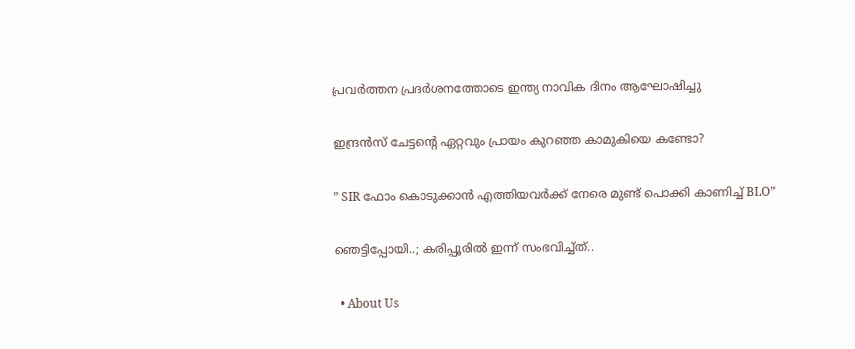പ്രവർത്തന പ്രദർശനത്തോടെ ഇന്ത്യ നാവിക ദിനം ആഘോഷിച്ചു

ഇന്ദ്രൻസ് ചേട്ടന്റെ ഏറ്റവും പ്രായം കുറഞ്ഞ കാമുകിയെ കണ്ടോ?

” SIR ഫോം കൊടുക്കാൻ എത്തിയവർക്ക് നേരെ മുണ്ട് പൊക്കി കാണിച്ച് BLO”

ഞെട്ടിപ്പോയി..; കരിപ്പൂരിൽ ഇന്ന് സംഭവിച്ച്ത്..

  • About Us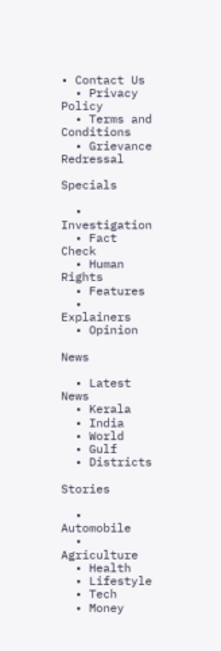• Contact Us
  • Privacy Policy
  • Terms and Conditions
  • Grievance Redressal

Specials

  • Investigation
  • Fact Check
  • Human Rights
  • Features
  • Explainers
  • Opinion

News

  • Latest News
  • Kerala
  • India
  • World
  • Gulf
  • Districts

Stories

  • Automobile
  • Agriculture
  • Health
  • Lifestyle
  • Tech
  • Money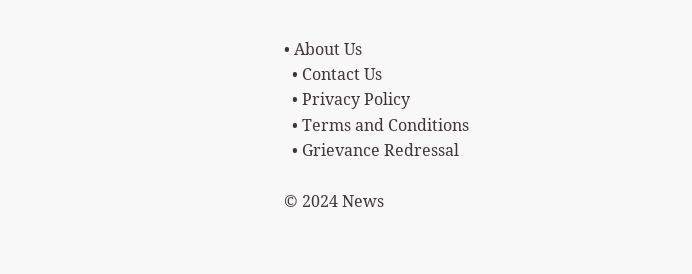• About Us
  • Contact Us
  • Privacy Policy
  • Terms and Conditions
  • Grievance Redressal

© 2024 News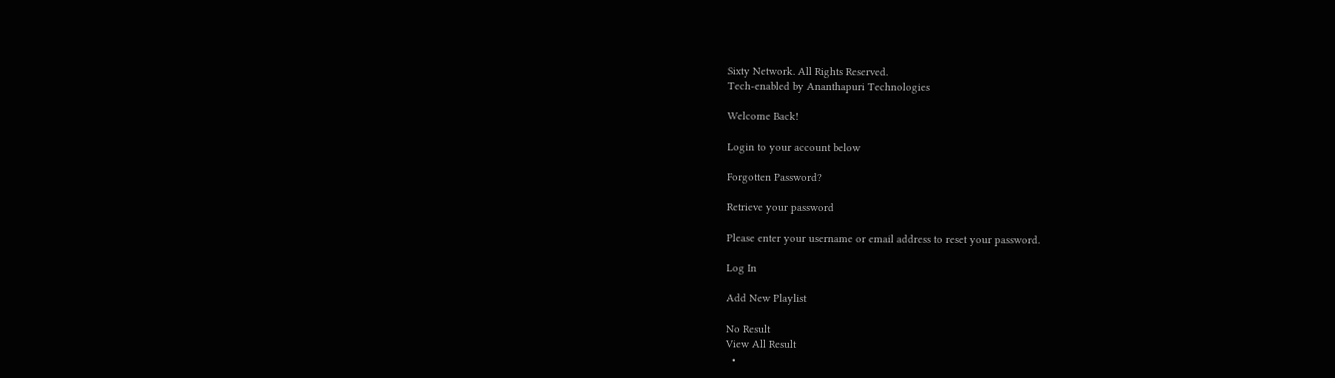Sixty Network. All Rights Reserved.
Tech-enabled by Ananthapuri Technologies

Welcome Back!

Login to your account below

Forgotten Password?

Retrieve your password

Please enter your username or email address to reset your password.

Log In

Add New Playlist

No Result
View All Result
  •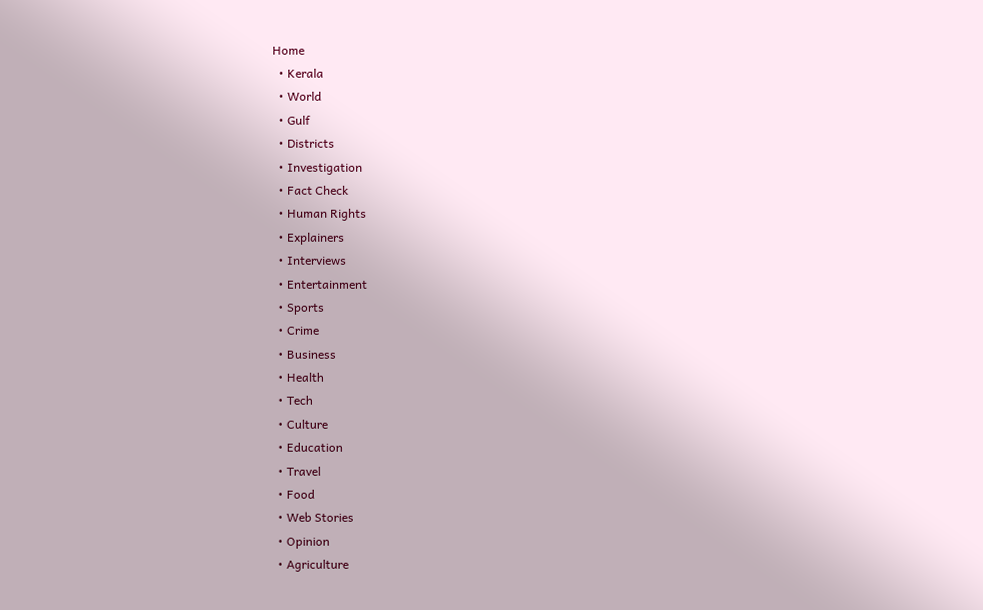Home
  • Kerala
  • World
  • Gulf
  • Districts
  • Investigation
  • Fact Check
  • Human Rights
  • Explainers
  • Interviews
  • Entertainment
  • Sports
  • Crime
  • Business
  • Health
  • Tech
  • Culture
  • Education
  • Travel
  • Food
  • Web Stories
  • Opinion
  • Agriculture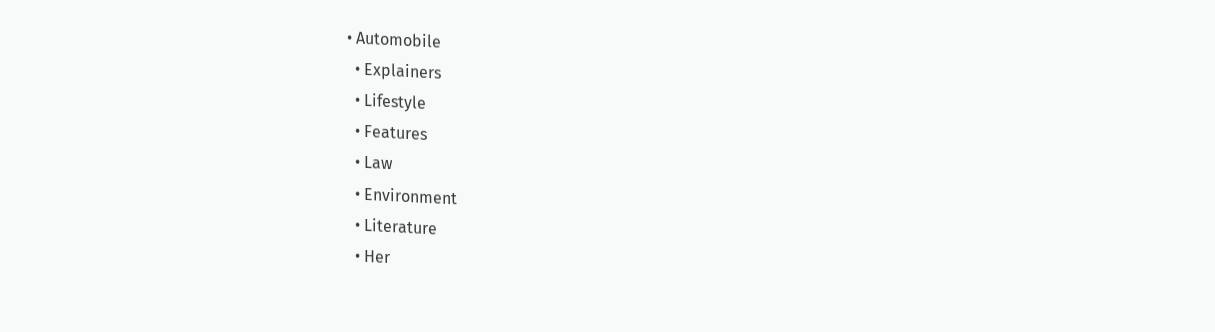• Automobile
  • Explainers
  • Lifestyle
  • Features
  • Law
  • Environment
  • Literature
  • Her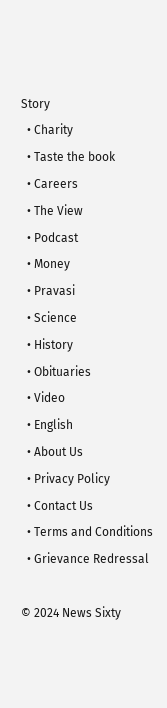Story
  • Charity
  • Taste the book
  • Careers
  • The View
  • Podcast
  • Money
  • Pravasi
  • Science
  • History
  • Obituaries
  • Video
  • English
  • About Us
  • Privacy Policy
  • Contact Us
  • Terms and Conditions
  • Grievance Redressal

© 2024 News Sixty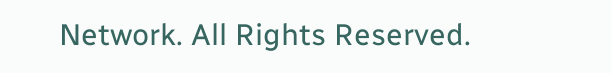Network. All Rights Reserved.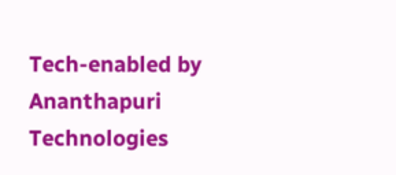Tech-enabled by Ananthapuri Technologies